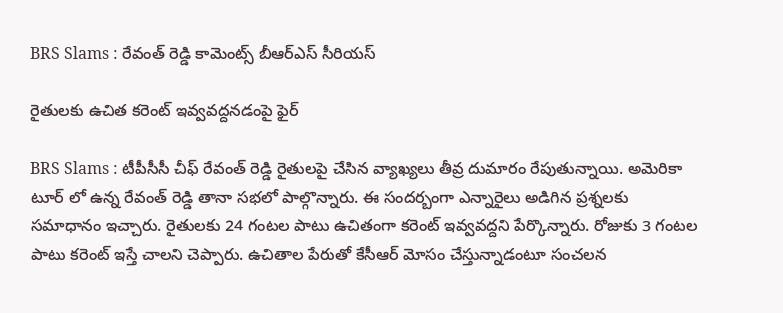BRS Slams : రేవంత్ రెడ్డి కామెంట్స్ బీఆర్ఎస్ సీరియ‌స్

రైతుల‌కు ఉచిత క‌రెంట్ ఇవ్వ‌వ‌ద్ద‌న‌డంపై ఫైర్

BRS Slams : టీపీసీసీ చీఫ్ రేవంత్ రెడ్డి రైతుల‌పై చేసిన వ్యాఖ్య‌లు తీవ్ర దుమారం రేపుతున్నాయి. అమెరికా టూర్ లో ఉన్న రేవంత్ రెడ్డి తానా స‌భ‌లో పాల్గొన్నారు. ఈ సంద‌ర్బంగా ఎన్నారైలు అడిగిన ప్ర‌శ్న‌ల‌కు స‌మాధానం ఇచ్చారు. రైతుల‌కు 24 గంట‌ల పాటు ఉచితంగా క‌రెంట్ ఇవ్వ‌వ‌ద్ద‌ని పేర్కొన్నారు. రోజుకు 3 గంట‌ల పాటు క‌రెంట్ ఇస్తే చాల‌ని చెప్పారు. ఉచితాల పేరుతో కేసీఆర్ మోసం చేస్తున్నాడంటూ సంచ‌ల‌న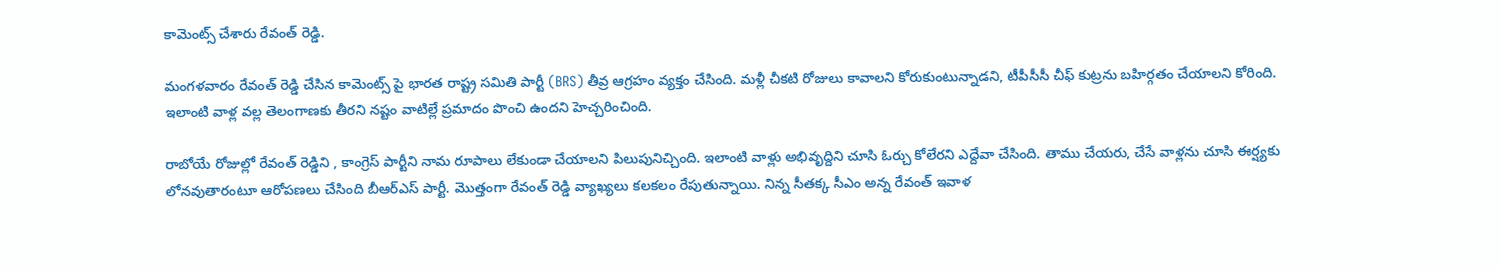కామెంట్స్ చేశారు రేవంత్ రెడ్డి.

మంగ‌ళ‌వారం రేవంత్ రెడ్డి చేసిన కామెంట్స్ పై భార‌త రాష్ట్ర స‌మితి పార్టీ (BRS) తీవ్ర ఆగ్ర‌హం వ్య‌క్తం చేసింది. మ‌ళ్లీ చీక‌టి రోజులు కావాల‌ని కోరుకుంటున్నాడ‌ని, టీపీసీసీ చీఫ్ కుట్ర‌ను బ‌హిర్గతం చేయాల‌ని కోరింది. ఇలాంటి వాళ్ల వ‌ల్ల తెలంగాణకు తీర‌ని న‌ష్టం వాటిల్లే ప్ర‌మాదం పొంచి ఉంద‌ని హెచ్చ‌రించింది.

రాబోయే రోజుల్లో రేవంత్ రెడ్డిని , కాంగ్రెస్ పార్టీని నామ రూపాలు లేకుండా చేయాల‌ని పిలుపునిచ్చింది. ఇలాంటి వాళ్లు అభివృద్దిని చూసి ఓర్చు కోలేర‌ని ఎద్దేవా చేసింది. తాము చేయ‌రు, చేసే వాళ్ల‌ను చూసి ఈర్ష్య‌కు లోన‌వుతారంటూ ఆరోప‌ణ‌లు చేసింది బీఆర్ఎస్ పార్టీ. మొత్తంగా రేవంత్ రెడ్డి వ్యాఖ్య‌లు క‌ల‌క‌లం రేపుతున్నాయి. నిన్న సీత‌క్క సీఎం అన్న రేవంత్ ఇవాళ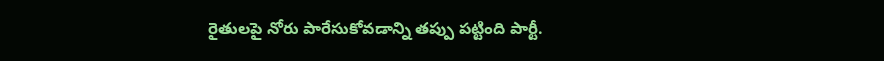రైతుల‌పై నోరు పారేసుకోవ‌డాన్ని త‌ప్పు ప‌ట్టింది పార్టీ.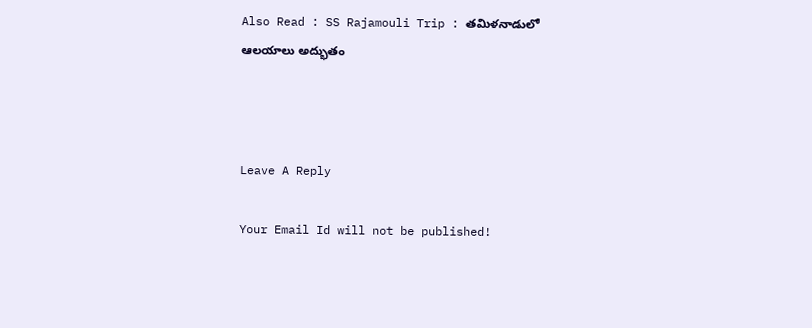Also Read : SS Rajamouli Trip : త‌మిళ‌నాడులో ఆల‌యాలు అద్భుతం



Leave A Reply

Your Email Id will not be published!